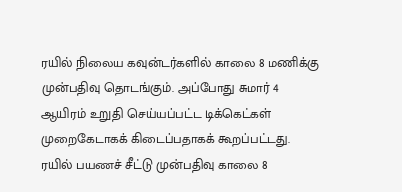ரயில் நிலைய கவுன்டர்களில் காலை 8 மணிக்கு முன்பதிவு தொடங்கும். அப்போது சுமார் 4 ஆயிரம் உறுதி செய்யப்பட்ட டிக்கெட்கள் முறைகேடாகக் கிடைப்பதாகக் கூறப்பட்டது.
ரயில் பயணச் சீட்டு முன்பதிவு காலை 8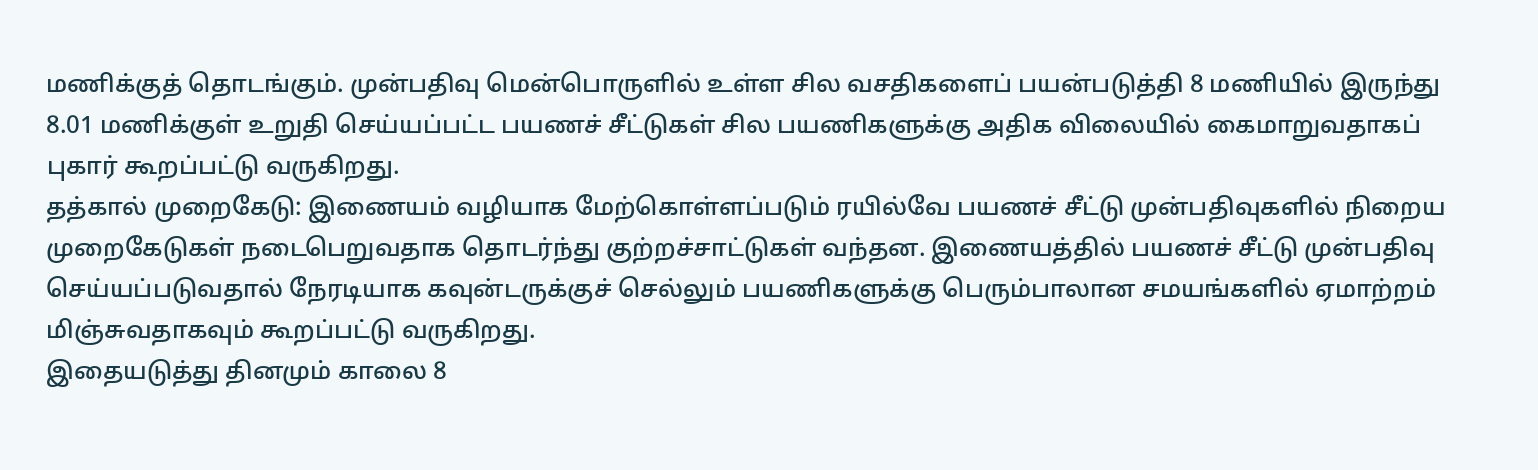மணிக்குத் தொடங்கும். முன்பதிவு மென்பொருளில் உள்ள சில வசதிகளைப் பயன்படுத்தி 8 மணியில் இருந்து 8.01 மணிக்குள் உறுதி செய்யப்பட்ட பயணச் சீட்டுகள் சில பயணிகளுக்கு அதிக விலையில் கைமாறுவதாகப் புகார் கூறப்பட்டு வருகிறது.
தத்கால் முறைகேடு: இணையம் வழியாக மேற்கொள்ளப்படும் ரயில்வே பயணச் சீட்டு முன்பதிவுகளில் நிறைய முறைகேடுகள் நடைபெறுவதாக தொடர்ந்து குற்றச்சாட்டுகள் வந்தன. இணையத்தில் பயணச் சீட்டு முன்பதிவு செய்யப்படுவதால் நேரடியாக கவுன்டருக்குச் செல்லும் பயணிகளுக்கு பெரும்பாலான சமயங்களில் ஏமாற்றம் மிஞ்சுவதாகவும் கூறப்பட்டு வருகிறது.
இதையடுத்து தினமும் காலை 8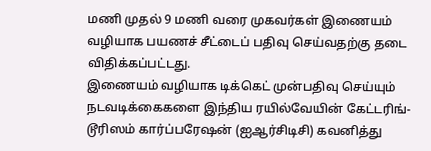மணி முதல் 9 மணி வரை முகவர்கள் இணையம் வழியாக பயணச் சீட்டைப் பதிவு செய்வதற்கு தடை விதிக்கப்பட்டது.
இணையம் வழியாக டிக்கெட் முன்பதிவு செய்யும் நடவடிக்கைகளை இந்திய ரயில்வேயின் கேட்டரிங்- டூரிஸம் கார்ப்பரேஷன் (ஐஆர்சிடிசி) கவனித்து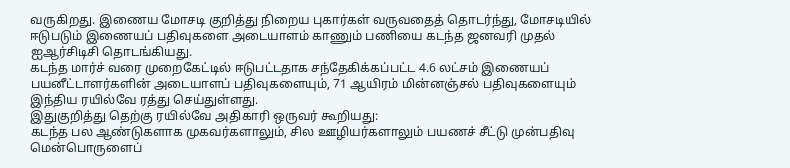வருகிறது. இணைய மோசடி குறித்து நிறைய புகார்கள் வருவதைத் தொடர்ந்து, மோசடியில் ஈடுபடும் இணையப் பதிவுகளை அடையாளம் காணும் பணியை கடந்த ஜனவரி முதல் ஐஆர்சிடிசி தொடங்கியது.
கடந்த மார்ச் வரை முறைகேட்டில் ஈடுபட்டதாக சந்தேகிக்கப்பட்ட 4.6 லட்சம் இணையப் பயனீட்டாளர்களின் அடையாளப் பதிவுகளையும், 71 ஆயிரம் மின்னஞ்சல் பதிவுகளையும் இந்திய ரயில்வே ரத்து செய்துள்ளது.
இதுகுறித்து தெற்கு ரயில்வே அதிகாரி ஒருவர் கூறியது:
கடந்த பல ஆண்டுகளாக முகவர்களாலும், சில ஊழியர்களாலும் பயணச் சீட்டு முன்பதிவு மென்பொருளைப்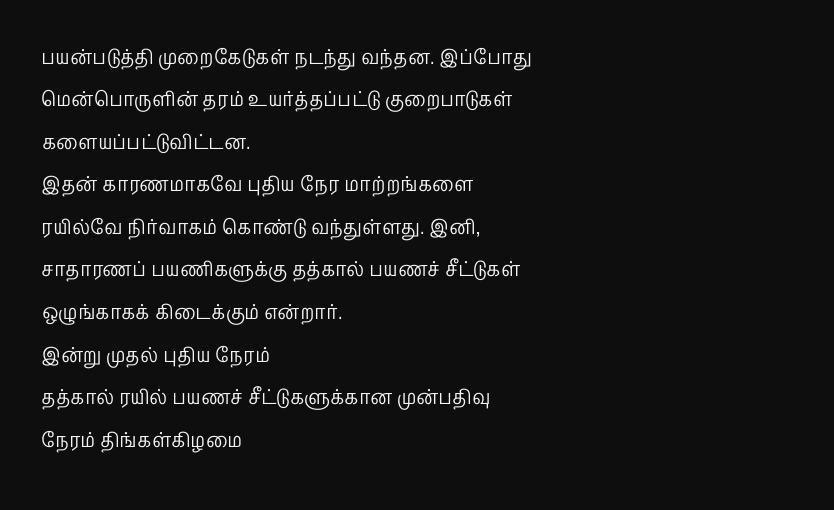பயன்படுத்தி முறைகேடுகள் நடந்து வந்தன. இப்போது மென்பொருளின் தரம் உயர்த்தப்பட்டு குறைபாடுகள் களையப்பட்டுவிட்டன.
இதன் காரணமாகவே புதிய நேர மாற்றங்களை ரயில்வே நிர்வாகம் கொண்டு வந்துள்ளது. இனி, சாதாரணப் பயணிகளுக்கு தத்கால் பயணச் சீட்டுகள் ஒழுங்காகக் கிடைக்கும் என்றார்.
இன்று முதல் புதிய நேரம்
தத்கால் ரயில் பயணச் சீட்டுகளுக்கான முன்பதிவு நேரம் திங்கள்கிழமை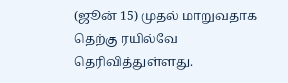(ஜூன் 15) முதல் மாறுவதாக தெற்கு ரயில்வே தெரிவித்துள்ளது.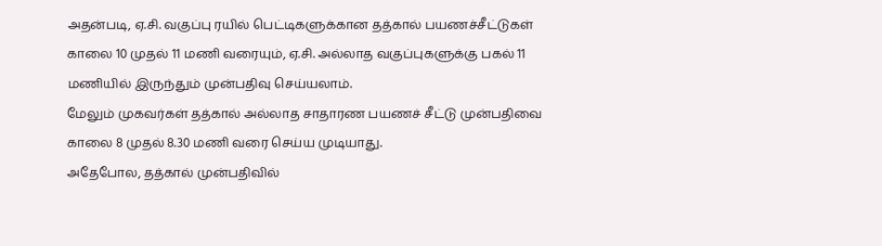அதன்படி, ஏ.சி. வகுப்பு ரயில் பெட்டிகளுக்கான தத்கால் பயணச்சீட்டுகள் காலை 10 முதல் 11 மணி வரையும், ஏ.சி. அல்லாத வகுப்புகளுக்கு பகல் 11 மணியில் இருந்தும் முன்பதிவு செய்யலாம்.
மேலும் முகவர்கள் தத்கால் அல்லாத சாதாரண பயணச் சீட்டு முன்பதிவை காலை 8 முதல் 8.30 மணி வரை செய்ய முடியாது.
அதேபோல, தத்கால் முன்பதிவில்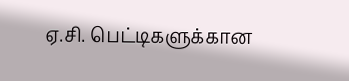ஏ.சி. பெட்டிகளுக்கான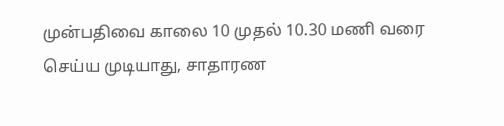முன்பதிவை காலை 10 முதல் 10.30 மணி வரை செய்ய முடியாது, சாதாரண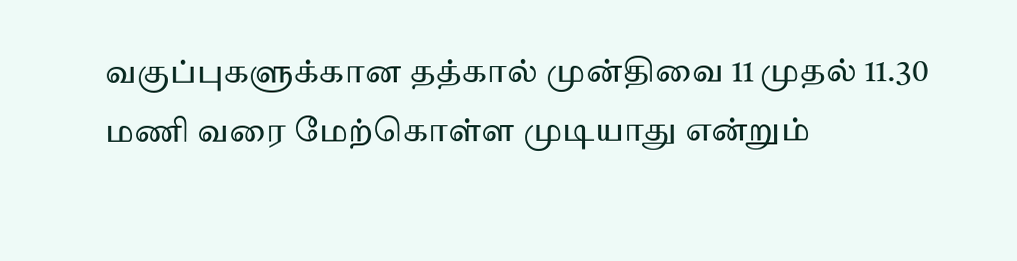வகுப்புகளுக்கான தத்கால் முன்திவை 11 முதல் 11.30 மணி வரை மேற்கொள்ள முடியாது என்றும்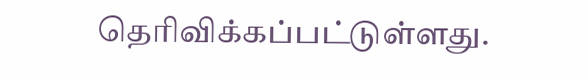தெரிவிக்கப்பட்டுள்ளது.